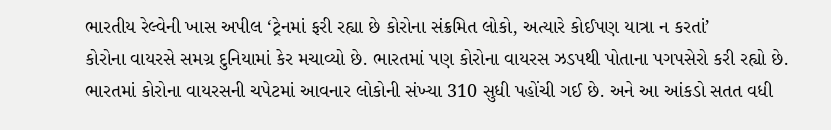ભારતીય રેલ્વેની ખાસ અપીલ ‘ટ્રેનમાં ફરી રહ્યા છે કોરોના સંક્રમિત લોકો, અત્યારે કોઈપણ યાત્રા ન કરતાં’
કોરોના વાયરસે સમગ્ર દુનિયામાં કેર મચાવ્યો છે. ભારતમાં પણ કોરોના વાયરસ ઝડપથી પોતાના પગપસેરો કરી રહ્યો છે. ભારતમાં કોરોના વાયરસની ચપેટમાં આવનાર લોકોની સંખ્યા 310 સુધી પહોંચી ગઈ છે. અને આ આંકડો સતત વધી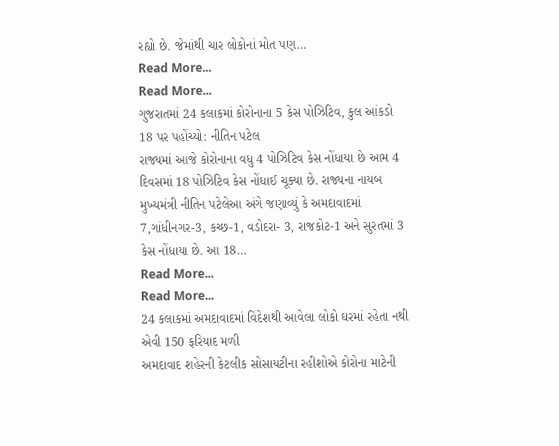રહ્યો છે. જેમાંથી ચાર લોકોનાં મોત પણ…
Read More...
Read More...
ગુજરાતમાં 24 કલાકમાં કોરોનાના 5 કેસ પોઝિટિવ, કુલ આંકડો 18 પર પહોંચ્યો: નીતિન પટેલ
રાજ્યમાં આજે કોરોનાના વધુ 4 પોઝિટિવ કેસ નોંધાયા છે આમ 4 દિવસમાં 18 પોઝિટિવ કેસ નોંધાઈ ચૂક્યા છે. રાજ્યના નાયબ મુખ્યમંત્રી નીતિન પટેલેઆ અંગે જણાવ્યું કે અમદાવાદમાં 7,ગાંધીનગર-3, કચ્છ-1, વડોદરા- 3, રાજકોટ-1 અને સુરતમાં 3 કેસ નોંધાયા છે. આ 18…
Read More...
Read More...
24 કલાકમાં અમદાવાદમાં વિદેશથી આવેલા લોકો ઘરમાં રહેતા નથી એવી 150 ફરિયાદ મળી
અમદાવાદ શહેરની કેટલીક સોસાયટીના રહીશોએ કોરોના માટેની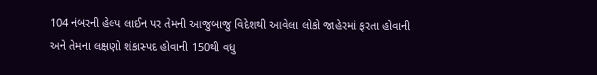104 નંબરની હેલ્પ લાઈન પર તેમની આજુબાજુ વિદેશથી આવેલા લોકો જાહેરમાં ફરતા હોવાની અને તેમના લક્ષણો શંકાસ્પદ હોવાની 150થી વધુ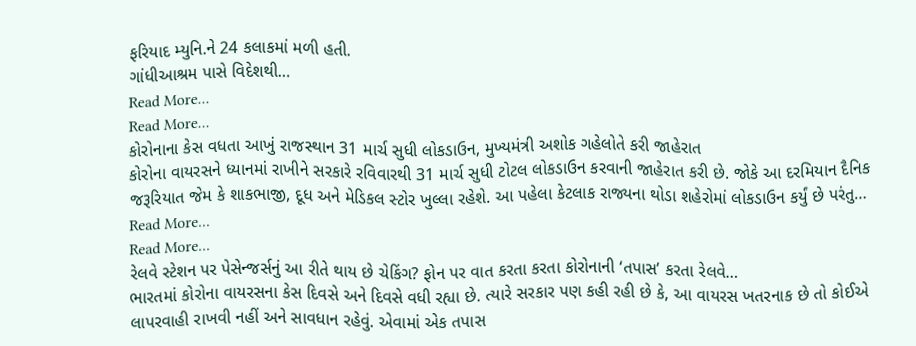ફરિયાદ મ્યુનિ.ને 24 કલાકમાં મળી હતી.
ગાંધીઆશ્રમ પાસે વિદેશથી…
Read More...
Read More...
કોરોનાના કેસ વધતા આખું રાજસ્થાન 31 માર્ચ સુધી લોકડાઉન, મુખ્યમંત્રી અશોક ગહેલોતે કરી જાહેરાત
કોરોના વાયરસને ધ્યાનમાં રાખીને સરકારે રવિવારથી 31 માર્ચ સુધી ટોટલ લોકડાઉન કરવાની જાહેરાત કરી છે. જોકે આ દરમિયાન દૈનિક જરૂરિયાત જેમ કે શાકભાજી, દૂધ અને મેડિકલ સ્ટોર ખુલ્લા રહેશે. આ પહેલા કેટલાક રાજ્યના થોડા શહેરોમાં લોકડાઉન કર્યું છે પરંતુ…
Read More...
Read More...
રેલવે સ્ટેશન પર પેસેન્જર્સનું આ રીતે થાય છે ચેકિંગ? ફોન પર વાત કરતા કરતા કોરોનાની ‘તપાસ’ કરતા રેલવે…
ભારતમાં કોરોના વાયરસના કેસ દિવસે અને દિવસે વધી રહ્યા છે. ત્યારે સરકાર પણ કહી રહી છે કે, આ વાયરસ ખતરનાક છે તો કોઈએ લાપરવાહી રાખવી નહીં અને સાવધાન રહેવું. એવામાં એક તપાસ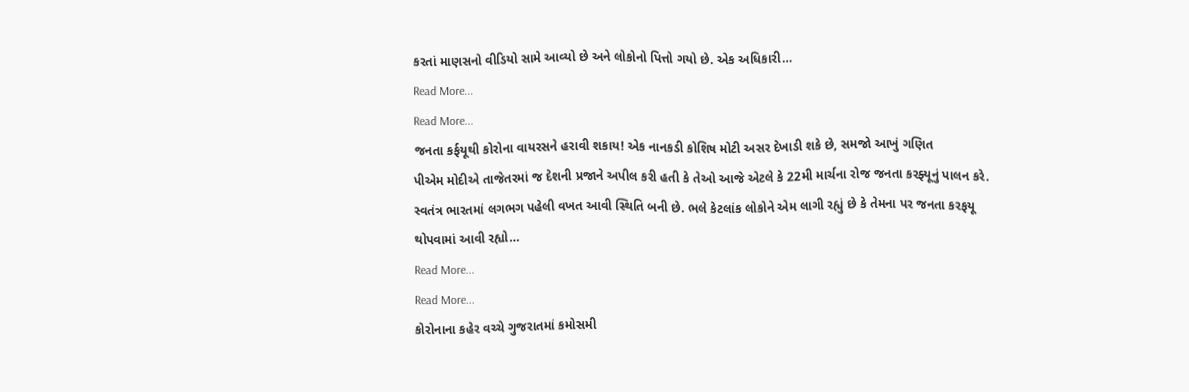કરતાં માણસનો વીડિયો સામે આવ્યો છે અને લોકોનો પિત્તો ગયો છે. એક અધિકારી…
Read More...
Read More...
જનતા કર્ફયૂથી કોરોના વાયરસને હરાવી શકાય! એક નાનકડી કોશિષ મોટી અસર દેખાડી શકે છે, સમજો આખું ગણિત
પીએમ મોદીએ તાજેતરમાં જ દેશની પ્રજાને અપીલ કરી હતી કે તેઓ આજે એટલે કે 22મી માર્ચના રોજ જનતા કરફ્યૂનું પાલન કરે. સ્વતંત્ર ભારતમાં લગભગ પહેલી વખત આવી સ્થિતિ બની છે. ભલે કેટલાંક લોકોને એમ લાગી રહ્યું છે કે તેમના પર જનતા કરફયૂ થોપવામાં આવી રહ્યો…
Read More...
Read More...
કોરોનાના કહેર વચ્ચે ગુજરાતમાં કમોસમી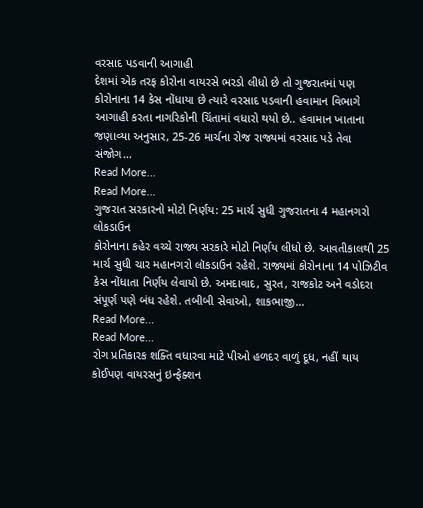વરસાદ પડવાની આગાહી
દેશમાં એક તરફ કોરોના વાયરસે ભરડો લીધો છે તો ગુજરાતમાં પણ કોરોનાના 14 કેસ નોંધાયા છે ત્યારે વરસાદ પડવાની હવામાન વિભાગે આગાહી કરતા નાગરિકોની ચિંતામાં વધારો થયો છે.. હવામાન ખાતાના જણાવ્યા અનુસાર, 25-26 માર્ચના રોજ રાજ્યમાં વરસાદ પડે તેવા સંજોગ…
Read More...
Read More...
ગુજરાત સરકારનો મોટો નિર્ણય: 25 માર્ચ સુધી ગુજરાતના 4 મહાનગરો લોકડાઉન
કોરોનાના કહેર વચ્ચે રાજ્ય સરકારે મોટો નિર્ણય લીધો છે. આવતીકાલથી 25 માર્ચ સુધી ચાર મહાનગરો લૉકડાઉન રહેશે. રાજ્યમાં કોરોનાના 14 પોઝિટીવ કેસ નોંધાતા નિર્ણય લેવાયો છે. અમદાવાદ, સુરત, રાજકોટ અને વડોદરા સંપૂર્ણ પણે બંધ રહેશે. તબીબી સેવાઓ, શાકભાજી…
Read More...
Read More...
રોગ પ્રતિકારક શક્તિ વધારવા માટે પીઓ હળદર વાળું દૂધ, નહીં થાય કોઈપણ વાયરસનું ઇન્ફેક્શન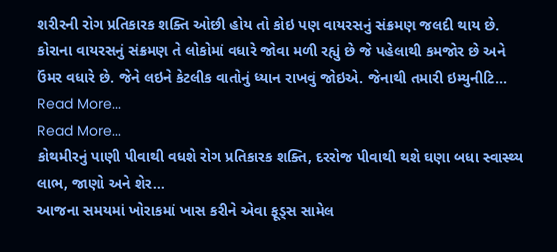શરીરની રોગ પ્રતિકારક શક્તિ ઓછી હોય તો કોઇ પણ વાયરસનું સંક્રમણ જલદી થાય છે. કોરાના વાયરસનું સંક્રમણ તે લોકોમાં વધારે જોવા મળી રહ્યું છે જે પહેલાથી કમજોર છે અને ઉંમર વધારે છે. જેને લઇને કેટલીક વાતોનું ધ્યાન રાખવું જોઇએ. જેનાથી તમારી ઇમ્યુનીટિ…
Read More...
Read More...
કોથમીરનું પાણી પીવાથી વધશે રોગ પ્રતિકારક શક્તિ, દરરોજ પીવાથી થશે ઘણા બધા સ્વાસ્થ્ય લાભ, જાણો અને શેર…
આજના સમયમાં ખોરાકમાં ખાસ કરીને એવા ફૂડ્સ સામેલ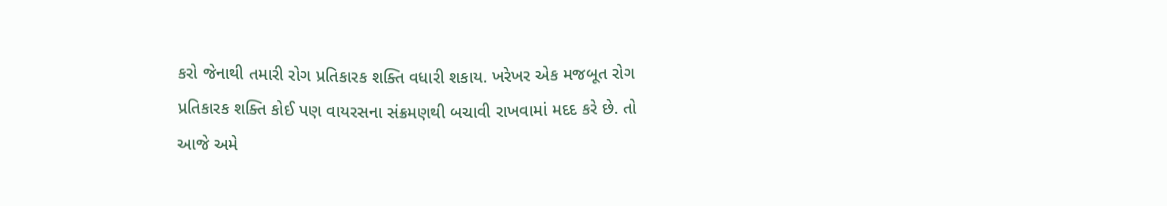કરો જેનાથી તમારી રોગ પ્રતિકારક શક્તિ વધારી શકાય. ખરેખર એક મજબૂત રોગ પ્રતિકારક શક્તિ કોઈ પણ વાયરસના સંક્રમણથી બચાવી રાખવામાં મદદ કરે છે. તો આજે અમે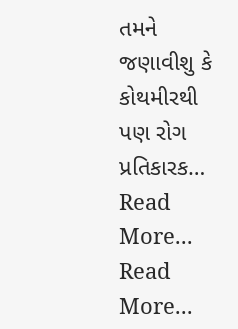તમને જણાવીશુ કે કોથમીરથી પણ રોગ પ્રતિકારક…
Read More...
Read More...